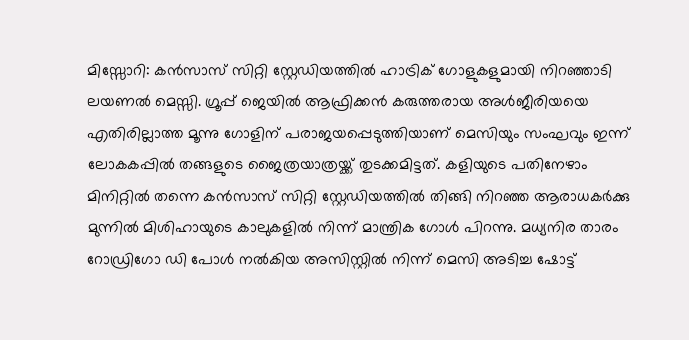മിസ്സോറി: കൻസാസ് സിറ്റി സ്റ്റേഡിയത്തിൽ ഹാട്രിക് ഗോളുകളുമായി നിറഞ്ഞാടി ലയണൽ മെസ്സി. ഗ്രൂപ്പ് ജെയിൽ ആഫ്രിക്കൻ കരുത്തരായ അൾജീരിയയെ എതിരില്ലാത്ത മൂന്നു ഗോളിന് പരാജയപ്പെടുത്തിയാണ് മെസിയും സംഘവും ഇന്ന് ലോകകപ്പിൽ തങ്ങളുടെ ജൈത്രയാത്രയ്ക്ക് തുടക്കമിട്ടത്. കളിയുടെ പതിനേഴാം മിനിറ്റിൽ തന്നെ കൻസാസ് സിറ്റി സ്റ്റേഡിയത്തിൽ തിങ്ങി നിറഞ്ഞ ആരാധകർക്കു മുന്നിൽ മിശിഹായുടെ കാലുകളിൽ നിന്ന് മാന്ത്രിക ഗോൾ പിറന്നു. മധ്യനിര താരം റോഡ്രിഗോ ഡി പോൾ നൽകിയ അസിസ്റ്റിൽ നിന്ന് മെസി അടിച്ച ഷോട്ട്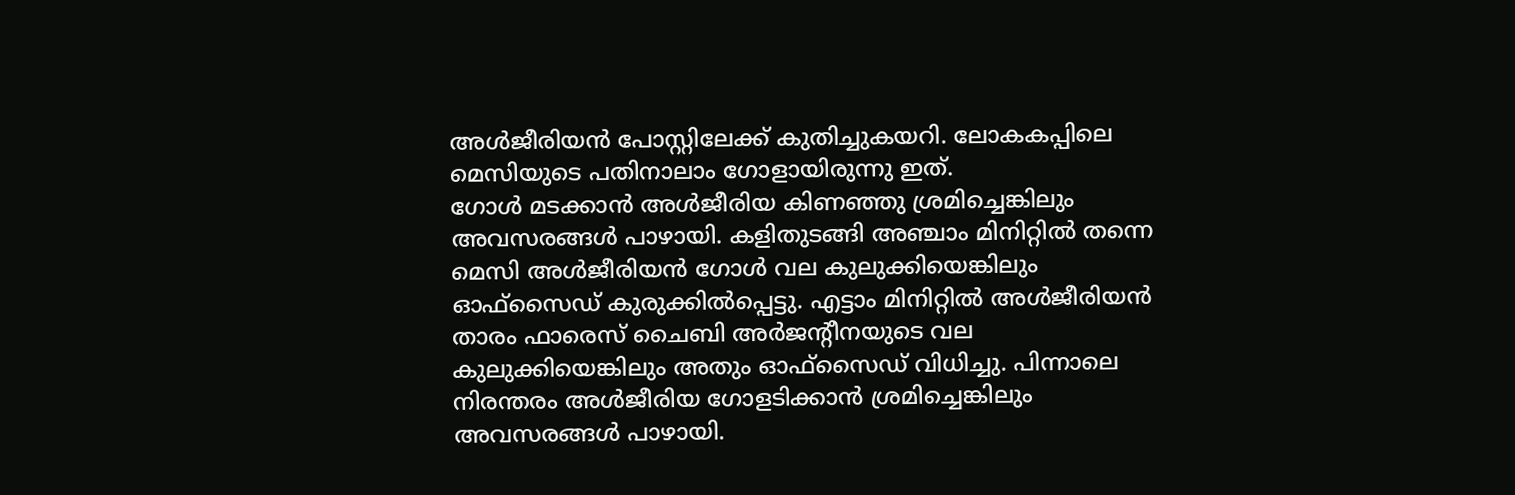അൾജീരിയൻ പോസ്റ്റിലേക്ക് കുതിച്ചുകയറി. ലോകകപ്പിലെ മെസിയുടെ പതിനാലാം ഗോളായിരുന്നു ഇത്.
ഗോൾ മടക്കാൻ അൾജീരിയ കിണഞ്ഞു ശ്രമിച്ചെങ്കിലും അവസരങ്ങൾ പാഴായി. കളിതുടങ്ങി അഞ്ചാം മിനിറ്റിൽ തന്നെ മെസി അൾജീരിയൻ ഗോൾ വല കുലുക്കിയെങ്കിലും ഓഫ്സൈഡ് കുരുക്കിൽപ്പെട്ടു. എട്ടാം മിനിറ്റിൽ അൾജീരിയൻ താരം ഫാരെസ് ചൈബി അർജന്റീനയുടെ വല കുലുക്കിയെങ്കിലും അതും ഓഫ്സൈഡ് വിധിച്ചു. പിന്നാലെ നിരന്തരം അൾജീരിയ ഗോളടിക്കാൻ ശ്രമിച്ചെങ്കിലും അവസരങ്ങൾ പാഴായി.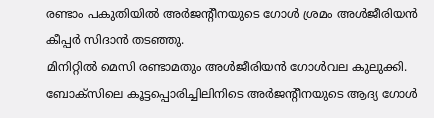രണ്ടാം പകുതിയിൽ അർജന്റീനയുടെ ഗോൾ ശ്രമം അൾജീരിയൻ കീപ്പർ സിദാൻ തടഞ്ഞു.
മിനിറ്റിൽ മെസി രണ്ടാമതും അൾജീരിയൻ ഗോൾവല കുലുക്കി. ബോക്സിലെ കൂട്ടപ്പൊരിച്ചിലിനിടെ അർജന്റീനയുടെ ആദ്യ ഗോൾ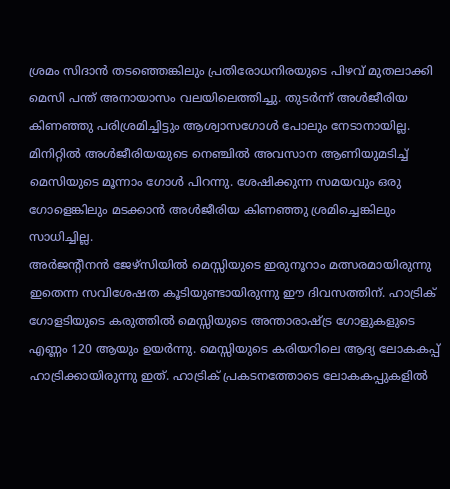ശ്രമം സിദാൻ തടഞ്ഞെങ്കിലും പ്രതിരോധനിരയുടെ പിഴവ് മുതലാക്കി മെസി പന്ത് അനായാസം വലയിലെത്തിച്ചു. തുടർന്ന് അൾജീരിയ കിണഞ്ഞു പരിശ്രമിച്ചിട്ടും ആശ്വാസഗോൾ പോലും നേടാനായില്ല.
മിനിറ്റിൽ അൾജീരിയയുടെ നെഞ്ചിൽ അവസാന ആണിയുമടിച്ച് മെസിയുടെ മൂന്നാം ഗോൾ പിറന്നു. ശേഷിക്കുന്ന സമയവും ഒരു ഗോളെങ്കിലും മടക്കാൻ അൾജീരിയ കിണഞ്ഞു ശ്രമിച്ചെങ്കിലും സാധിച്ചില്ല.
അർജൻ്റീനൻ ജേഴ്സിയിൽ മെസ്സിയുടെ ഇരുനൂറാം മത്സരമായിരുന്നു ഇതെന്ന സവിശേഷത കൂടിയുണ്ടായിരുന്നു ഈ ദിവസത്തിന്. ഹാട്രിക് ഗോളടിയുടെ കരുത്തിൽ മെസ്സിയുടെ അന്താരാഷ്ട്ര ഗോളുകളുടെ എണ്ണം 120 ആയും ഉയർന്നു. മെസ്സിയുടെ കരിയറിലെ ആദ്യ ലോകകപ്പ് ഹാട്രിക്കായിരുന്നു ഇത്. ഹാട്രിക് പ്രകടനത്തോടെ ലോകകപ്പുകളിൽ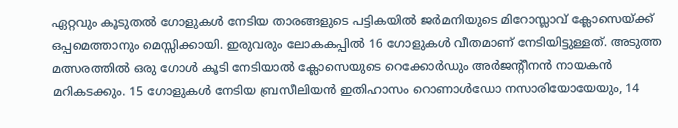ഏറ്റവും കൂടുതൽ ഗോളുകൾ നേടിയ താരങ്ങളുടെ പട്ടികയിൽ ജർമനിയുടെ മിറോസ്ലാവ് ക്ലോസെയ്ക്ക് ഒപ്പമെത്താനും മെസ്സിക്കായി. ഇരുവരും ലോകകപ്പിൽ 16 ഗോളുകൾ വീതമാണ് നേടിയിട്ടുള്ളത്. അടുത്ത മത്സരത്തിൽ ഒരു ഗോൾ കൂടി നേടിയാൽ ക്ലോസെയുടെ റെക്കോർഡും അർജൻ്റീനൻ നായകൻ മറികടക്കും. 15 ഗോളുകൾ നേടിയ ബ്രസീലിയൻ ഇതിഹാസം റൊണാൾഡോ നസാരിയോയേയും, 14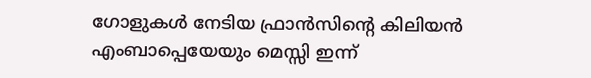ഗോളുകൾ നേടിയ ഫ്രാൻസിൻ്റെ കിലിയൻ എംബാപ്പെയേയും മെസ്സി ഇന്ന്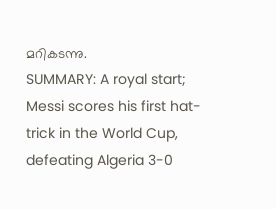മറികടന്നു.
SUMMARY: A royal start; Messi scores his first hat-trick in the World Cup, defeating Algeria 3-0